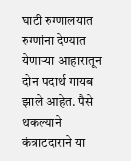घाटी रुग्णालयात रुग्णांना देण्यात येणाऱ्या आहारातून दोन पदार्थ गायब झाले आहेत. पैसे थकल्याने कंत्राटदाराने या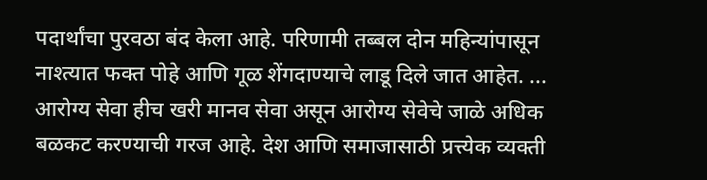पदार्थांचा पुरवठा बंद केला आहे. परिणामी तब्बल दोन महिन्यांपासून नाश्त्यात फक्त पोहे आणि गूळ शेंगदाण्याचे लाडू दिले जात आहेत. ...
आरोग्य सेवा हीच खरी मानव सेवा असून आरोग्य सेवेचे जाळे अधिक बळकट करण्याची गरज आहे. देश आणि समाजासाठी प्रत्त्येक व्यक्ती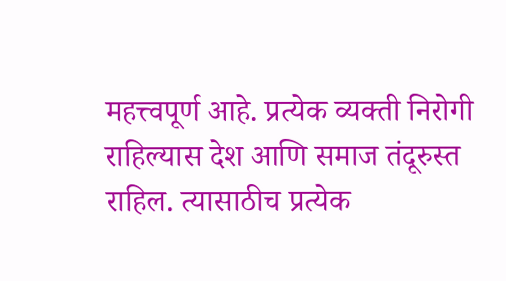महत्त्वपूर्ण आहे. प्रत्येक व्यक्ती निरोगी राहिल्यास देश आणि समाज तंदूरुस्त राहिल. त्यासाठीच प्रत्येक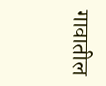गावातील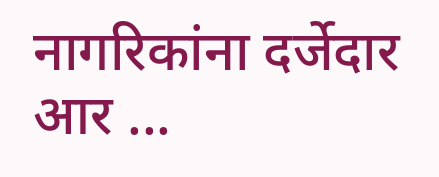नागरिकांना दर्जेदार आर ...